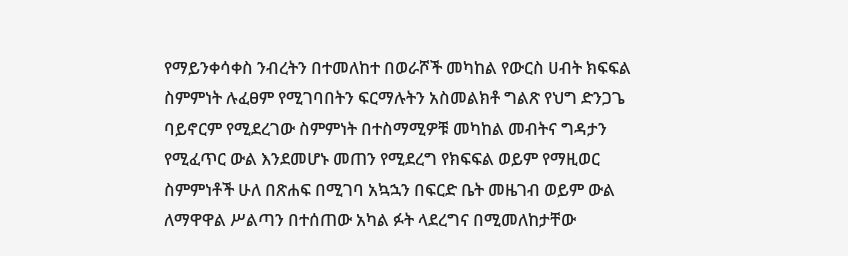የማይንቀሳቀስ ንብረትን በተመለከተ በወራሾች መካከል የውርስ ሀብት ክፍፍል ስምምነት ሉፈፀም የሚገባበትን ፍርማሉትን አስመልክቶ ግልጽ የህግ ድንጋጌ ባይኖርም የሚደረገው ስምምነት በተስማሚዎቹ መካከል መብትና ግዳታን የሚፈጥር ውል እንደመሆኑ መጠን የሚደረግ የክፍፍል ወይም የማዚወር ስምምነቶች ሁለ በጽሐፍ በሚገባ አኳኋን በፍርድ ቤት መዜገብ ወይም ውል ለማዋዋል ሥልጣን በተሰጠው አካል ፉት ላደረግና በሚመለከታቸው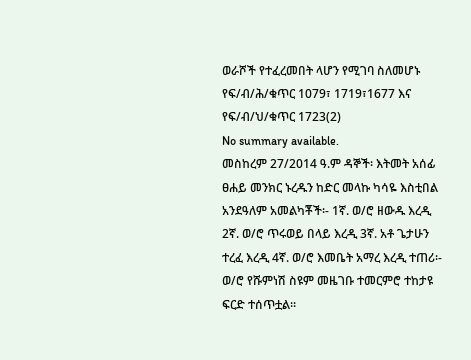ወራሾች የተፈረመበት ላሆን የሚገባ ስለመሆኑ የፍ/ብ/ሕ/ቁጥር 1079፣ 1719፣1677 እና የፍ/ብ/ህ/ቁጥር 1723(2)
No summary available.
መስከረም 27/2014 ዓ.ም ዳኞች፡ እትመት አሰፊ ፀሐይ መንክር ኑረዱን ከድር መላኩ ካሳዬ እስቲበል አንደዓለም አመልካቾች፡- 1ኛ. ወ/ሮ ዘውዱ እረዲ 2ኛ. ወ/ሮ ጥሩወይ በላይ እረዲ 3ኛ. አቶ ጌታሁን ተረፈ እረዲ 4ኛ. ወ/ሮ እመቤት አማረ እረዲ ተጠሪ፡- ወ/ሮ የሹምነሽ ስዩም መዜገቡ ተመርምሮ ተከታዩ ፍርድ ተሰጥቷል።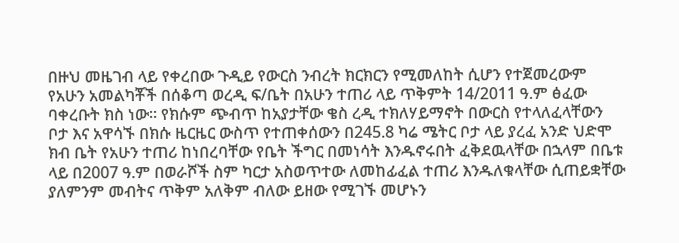በዙህ መዜገብ ላይ የቀረበው ጉዲይ የውርስ ንብረት ክርክርን የሚመለከት ሲሆን የተጀመረውም የአሁን አመልካቾች በሰቆጣ ወረዲ ፍ/ቤት በአሁን ተጠሪ ላይ ጥቅምት 14/2011 ዓ.ም ፅፈው ባቀረቡት ክስ ነው። የክሱም ጭብጥ ከአያታቸው ቄስ ረዲ ተክለሃይማኖት በውርስ የተላለፈላቸውን ቦታ እና አዋሳኙ በክሱ ዜርዜር ውስጥ የተጠቀሰውን በ245.8 ካሬ ሜትር ቦታ ላይ ያረፈ አንድ ህድሞ ክብ ቤት የአሁን ተጠሪ ከነበረባቸው የቤት ችግር በመነሳት እንዱኖሩበት ፈቅደዉላቸው በኋላም በቤቱ ላይ በ2007 ዓ.ም በወራሾች ስም ካርታ አስወጥተው ለመከፊፈል ተጠሪ እንዱለቁላቸው ሲጠይቋቸው ያለምንም መብትና ጥቅም አለቅም ብለው ይዘው የሚገኙ መሆኑን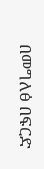በመግለፅ በፍርድ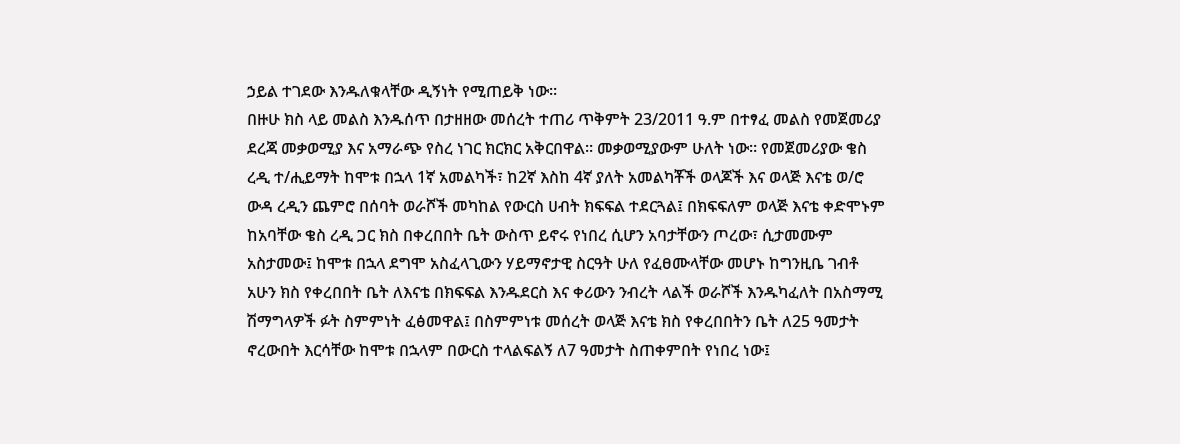ኃይል ተገደው እንዱለቁላቸው ዲኝነት የሚጠይቅ ነው።
በዙሁ ክስ ላይ መልስ እንዱሰጥ በታዘዘው መሰረት ተጠሪ ጥቅምት 23/2011 ዓ.ም በተፃፈ መልስ የመጀመሪያ ደረጃ መቃወሚያ እና አማራጭ የስረ ነገር ክርክር አቅርበዋል። መቃወሚያውም ሁለት ነው። የመጀመሪያው ቄስ ረዲ ተ/ሒይማት ከሞቱ በኋላ 1ኛ አመልካች፣ ከ2ኛ እስከ 4ኛ ያለት አመልካቾች ወላጆች እና ወላጅ እናቴ ወ/ሮ ውዳ ረዲን ጨምሮ በሰባት ወራሾች መካከል የውርስ ሀብት ክፍፍል ተደርጓል፤ በክፍፍለም ወላጅ እናቴ ቀድሞኑም ከአባቸው ቄስ ረዲ ጋር ክስ በቀረበበት ቤት ውስጥ ይኖሩ የነበረ ሲሆን አባታቸውን ጦረው፣ ሲታመሙም አስታመው፤ ከሞቱ በኋላ ደግሞ አስፈላጊውን ሃይማኖታዊ ስርዓት ሁለ የፈፀሙላቸው መሆኑ ከግንዚቤ ገብቶ አሁን ክስ የቀረበበት ቤት ለእናቴ በክፍፍል እንዱደርስ እና ቀሪውን ንብረት ላልች ወራሾች እንዱካፈለት በአስማሚ ሽማግላዎች ፉት ስምምነት ፈፅመዋል፤ በስምምነቱ መሰረት ወላጅ እናቴ ክስ የቀረበበትን ቤት ለ25 ዓመታት ኖረውበት እርሳቸው ከሞቱ በኋላም በውርስ ተላልፍልኝ ለ7 ዓመታት ስጠቀምበት የነበረ ነው፤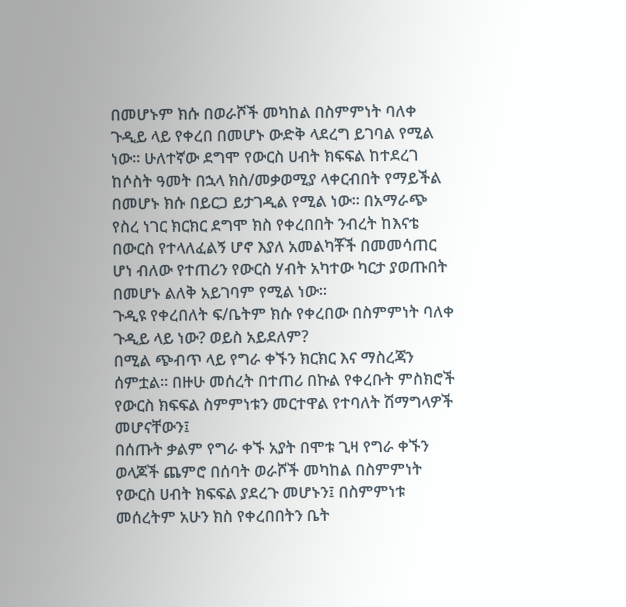በመሆኑም ክሱ በወራሾች መካከል በስምምነት ባለቀ ጉዲይ ላይ የቀረበ በመሆኑ ውድቅ ላደረግ ይገባል የሚል ነው። ሁለተኛው ደግሞ የውርስ ሀብት ክፍፍል ከተደረገ ከሶስት ዓመት በኋላ ክስ/መቃወሚያ ላቀርብበት የማይችል በመሆኑ ክሱ በይርጋ ይታገዲል የሚል ነው። በአማራጭ የስረ ነገር ክርክር ደግሞ ክስ የቀረበበት ንብረት ከእናቴ በውርስ የተላለፈልኝ ሆኖ እያለ አመልካቾች በመመሳጠር ሆነ ብለው የተጠሪን የውርስ ሃብት አካተው ካርታ ያወጡበት በመሆኑ ልለቅ አይገባም የሚል ነው።
ጉዲዩ የቀረበለት ፍ/ቤትም ክሱ የቀረበው በስምምነት ባለቀ ጉዲይ ላይ ነው? ወይስ አይደለም?
በሚል ጭብጥ ላይ የግራ ቀኙን ክርክር እና ማስረጃን ሰምቷል። በዙሁ መሰረት በተጠሪ በኩል የቀረቡት ምስክሮች የውርስ ክፍፍል ስምምነቱን መርተዋል የተባለት ሽማግላዎች መሆናቸውን፤
በሰጡት ቃልም የግራ ቀኙ አያት በሞቱ ጊዛ የግራ ቀኙን ወላጆች ጨምሮ በሰባት ወራሾች መካከል በስምምነት የውርስ ሀብት ክፍፍል ያደረጉ መሆኑን፤ በስምምነቱ መሰረትም አሁን ክስ የቀረበበትን ቤት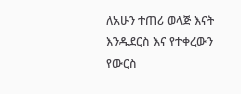ለአሁን ተጠሪ ወላጅ እናት እንዱደርስ እና የተቀረውን የውርስ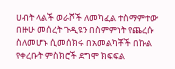ሀብት ላልች ወራሾች ለመካፈል ተስማምተው በዙሁ መሰረት ጉዲዩን በስምምነት የጨረሱ ስለመሆኑ ሲመሰክሩ በአመልካቾች በኩል የቀረቡት ምስክሮች ደግሞ ክፍፍል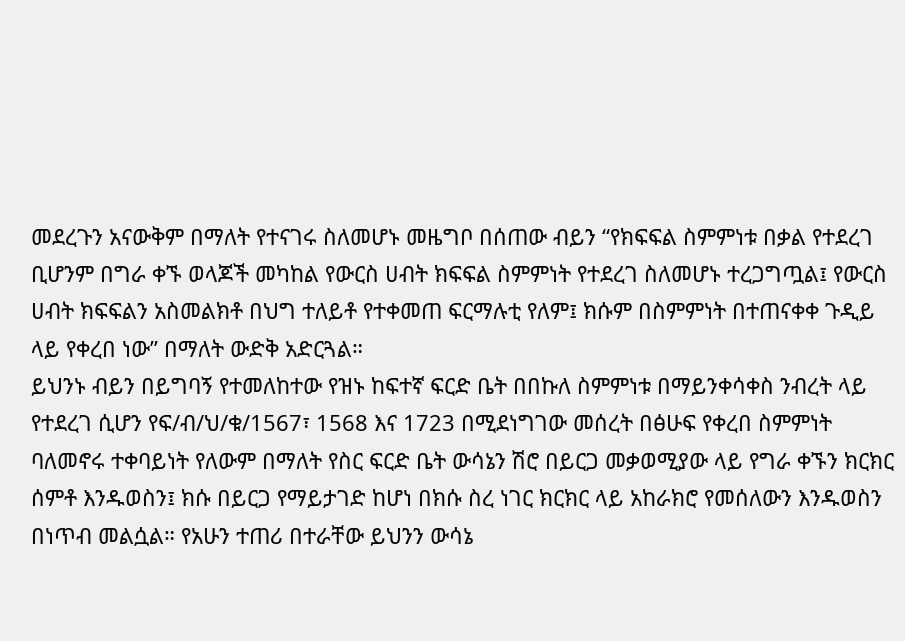መደረጉን አናውቅም በማለት የተናገሩ ስለመሆኑ መዜግቦ በሰጠው ብይን “የክፍፍል ስምምነቱ በቃል የተደረገ ቢሆንም በግራ ቀኙ ወላጆች መካከል የውርስ ሀብት ክፍፍል ስምምነት የተደረገ ስለመሆኑ ተረጋግጧል፤ የውርስ ሀብት ክፍፍልን አስመልክቶ በህግ ተለይቶ የተቀመጠ ፍርማሉቲ የለም፤ ክሱም በስምምነት በተጠናቀቀ ጉዲይ ላይ የቀረበ ነው” በማለት ውድቅ አድርጓል።
ይህንኑ ብይን በይግባኝ የተመለከተው የዝኑ ከፍተኛ ፍርድ ቤት በበኩለ ስምምነቱ በማይንቀሳቀስ ንብረት ላይ የተደረገ ሲሆን የፍ/ብ/ህ/ቁ/1567፣ 1568 እና 1723 በሚደነግገው መሰረት በፅሁፍ የቀረበ ስምምነት ባለመኖሩ ተቀባይነት የለውም በማለት የስር ፍርድ ቤት ውሳኔን ሽሮ በይርጋ መቃወሚያው ላይ የግራ ቀኙን ክርክር ሰምቶ እንዱወስን፤ ክሱ በይርጋ የማይታገድ ከሆነ በክሱ ስረ ነገር ክርክር ላይ አከራክሮ የመሰለውን እንዱወስን በነጥብ መልሷል። የአሁን ተጠሪ በተራቸው ይህንን ውሳኔ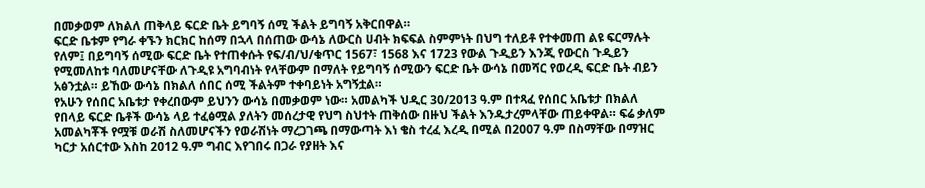በመቃወም ለክልለ ጠቅላይ ፍርድ ቤት ይግባኝ ሰሚ ችልት ይግባኝ አቅርበዋል።
ፍርድ ቤቱም የግራ ቀኙን ክርክር ከሰማ በኋላ በሰጠው ውሳኔ ለውርስ ሀብት ክፍፍል ስምምነት በህግ ተለይቶ የተቀመጠ ልዩ ፍርማሉት የለም፤ በይግባኝ ሰሚው ፍርድ ቤት የተጠቀሱት የፍ/ብ/ህ/ቁጥር 1567፣ 1568 እና 1723 የውል ጉዲይን እንጂ የውርስ ጉዲይን የሚመለከቱ ባለመሆናቸው ለጉዲዩ አግባብነት የላቸውም በማለት የይግባኝ ሰሚውን ፍርድ ቤት ውሳኔ በመሻር የወረዲ ፍርድ ቤት ብይን አፅንቷል። ይኸው ውሳኔ በክልለ ሰበር ሰሚ ችልትም ተቀባይነት አግኝቷል።
የአሁን የሰበር አቤቱታ የቀረበውም ይህንን ውሳኔ በመቃወም ነው። አመልካች ህዲር 30/2013 ዓ.ም በተጻፈ የሰበር አቤቱታ በክልለ የበላይ ፍርድ ቤቶች ውሳኔ ላይ ተፈፅሟል ያለትን መሰረታዊ የህግ ስህተት ጠቅሰው በዙህ ችልት እንዱታረምላቸው ጠይቀዋል። ፍሬ ቃለም አመልካቾች የሟቹ ወራሽ ስለመሆናችን የወራሽነት ማረጋገጫ በማውጣት እነ ቄስ ተረፈ እረዲ በሚል በ2007 ዓ.ም በስማቸው በማዝር ካርታ አሰርተው እስከ 2012 ዓ.ም ግብር እየገበሩ በጋራ የያዘት እና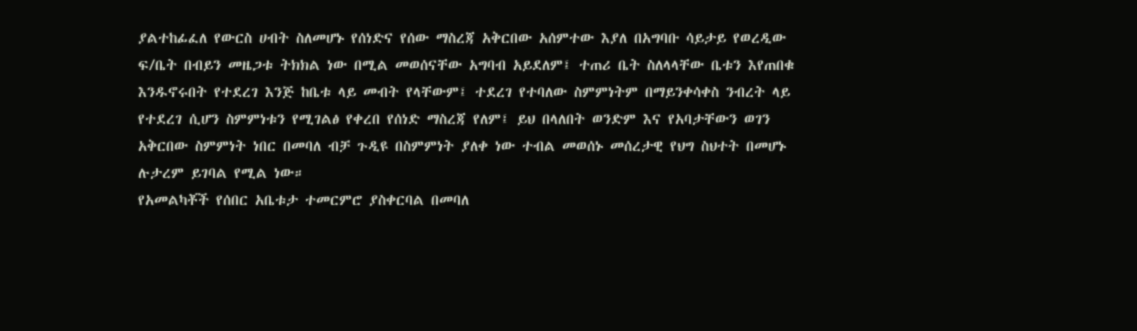ያልተከፊፈለ የውርስ ሀብት ስለመሆኑ የሰነድና የሰው ማስረጃ አቅርበው አሰምተው እያለ በአግባቡ ሳይታይ የወረዲው ፍ/ቤት በብይን መዜጋቱ ትክክል ነው በሚል መወሰናቸው አግባብ አይደለም፤ ተጠሪ ቤት ስለላላቸው ቤቱን እየጠበቁ እንዱኖሩበት የተደረገ እንጅ ከቤቱ ላይ መብት የላቸውም፤ ተደረገ የተባለው ስምምነትም በማይንቀሳቀስ ንብረት ላይ የተደረገ ሲሆን ስምምነቱን የሚገልፅ የቀረበ የሰነድ ማስረጃ የለም፤ ይህ በላለበት ወንድም እና የአባታቸውን ወገን አቅርበው ስምምነት ነበር በመባለ ብቻ ጉዲዩ በስምምነት ያለቀ ነው ተብል መወሰኑ መሰረታዊ የህግ ስህተት በመሆኑ ሉታረም ይገባል የሚል ነው።
የአመልካቾች የሰበር አቤቱታ ተመርምሮ ያስቀርባል በመባለ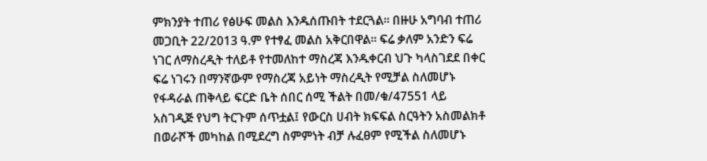ምክንያት ተጠሪ የፅሁፍ መልስ እንዱሰጡበት ተደርጓል። በዙሁ አግባብ ተጠሪ መጋቢት 22/2013 ዓ.ም የተፃፈ መልስ አቅርበዋል። ፍሬ ቃለም አንድን ፍሬ ነገር ለማስረዲት ተለይቶ የተመለከተ ማስረጃ እንዱቀርብ ህጉ ካላስገደደ በቀር ፍሬ ነገሩን በማንኛውም የማስረጃ አይነት ማስረዲት የሚቻል ስለመሆኑ የፋዳራል ጠቅላይ ፍርድ ቤት ሰበር ሰሚ ችልት በመ/ቁ/47551 ላይ አስገዲጅ የህግ ትርጉም ሰጥቷል፤ የውርስ ሀብት ክፍፍል ስርዓትን አስመልክቶ በወራሾች መካከል በሚደረግ ስምምነት ብቻ ሉፈፀም የሚችል ስለመሆኑ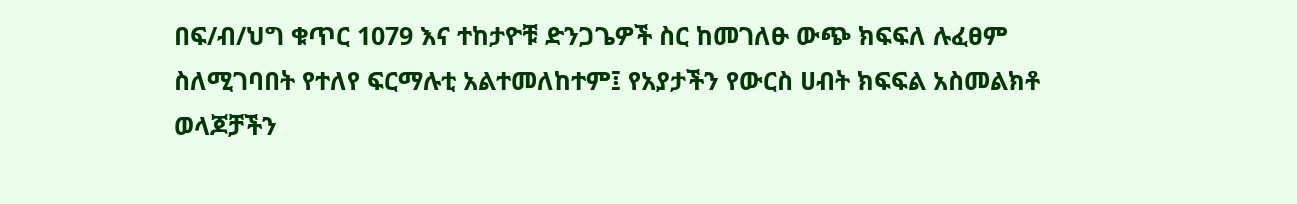በፍ/ብ/ህግ ቁጥር 1079 እና ተከታዮቹ ድንጋጌዎች ስር ከመገለፁ ውጭ ክፍፍለ ሉፈፀም ስለሚገባበት የተለየ ፍርማሉቲ አልተመለከተም፤ የአያታችን የውርስ ሀብት ክፍፍል አስመልክቶ ወላጆቻችን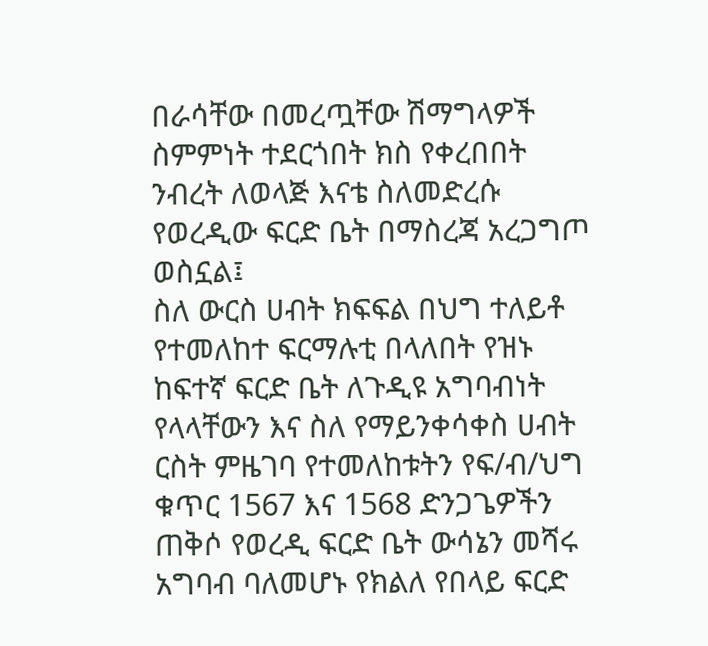በራሳቸው በመረጧቸው ሽማግላዎች ስምምነት ተደርጎበት ክስ የቀረበበት ንብረት ለወላጅ እናቴ ስለመድረሱ የወረዲው ፍርድ ቤት በማስረጃ አረጋግጦ ወስኗል፤
ስለ ውርስ ሀብት ክፍፍል በህግ ተለይቶ የተመለከተ ፍርማሉቲ በላለበት የዝኑ ከፍተኛ ፍርድ ቤት ለጉዲዩ አግባብነት የላላቸውን እና ስለ የማይንቀሳቀስ ሀብት ርስት ምዜገባ የተመለከቱትን የፍ/ብ/ህግ ቁጥር 1567 እና 1568 ድንጋጌዎችን ጠቅሶ የወረዲ ፍርድ ቤት ውሳኔን መሻሩ አግባብ ባለመሆኑ የክልለ የበላይ ፍርድ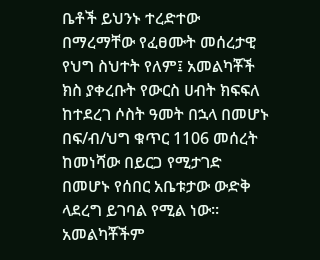ቤቶች ይህንኑ ተረድተው በማረማቸው የፈፀሙት መሰረታዊ የህግ ስህተት የለም፤ አመልካቾች ክስ ያቀረቡት የውርስ ሀብት ክፍፍለ ከተደረገ ሶስት ዓመት በኋላ በመሆኑ በፍ/ብ/ህግ ቁጥር 1106 መሰረት ከመነሻው በይርጋ የሚታገድ በመሆኑ የሰበር አቤቱታው ውድቅ ላደረግ ይገባል የሚል ነው። አመልካቾችም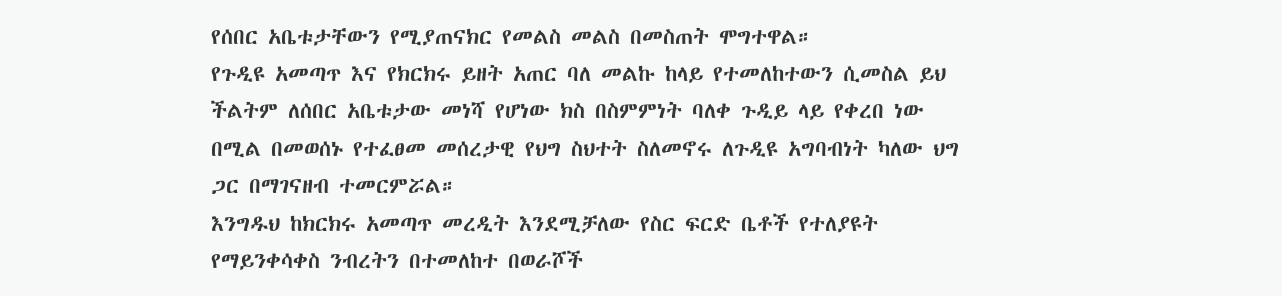የሰበር አቤቱታቸውን የሚያጠናክር የመልስ መልስ በመስጠት ሞግተዋል።
የጉዲዩ አመጣጥ እና የክርክሩ ይዘት አጠር ባለ መልኩ ከላይ የተመለከተውን ሲመስል ይህ ችልትም ለሰበር አቤቱታው መነሻ የሆነው ክስ በስምምነት ባለቀ ጉዲይ ላይ የቀረበ ነው በሚል በመወሰኑ የተፈፀመ መሰረታዊ የህግ ስህተት ስለመኖሩ ለጉዲዩ አግባብነት ካለው ህግ ጋር በማገናዘብ ተመርምሯል።
እንግዱህ ከክርክሩ አመጣጥ መረዲት እንደሚቻለው የስር ፍርድ ቤቶች የተለያዩት የማይንቀሳቀስ ንብረትን በተመለከተ በወራሾች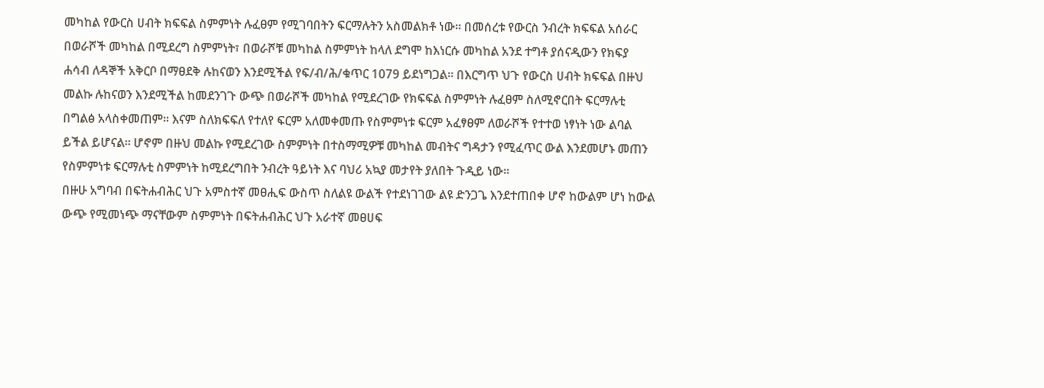መካከል የውርስ ሀብት ክፍፍል ስምምነት ሉፈፀም የሚገባበትን ፍርማሉትን አስመልክቶ ነው። በመሰረቱ የውርስ ንብረት ክፍፍል አሰራር በወራሾች መካከል በሚደረግ ስምምነት፣ በወራሾቹ መካከል ስምምነት ከላለ ደግሞ ከእነርሱ መካከል አንደ ተግቶ ያሰናዲውን የክፍያ ሐሳብ ለዳኞች አቅርቦ በማፀደቅ ሉከናወን እንደሚችል የፍ/ብ/ሕ/ቁጥር 1079 ይደነግጋል። በእርግጥ ህጉ የውርስ ሀብት ክፍፍል በዙህ መልኩ ሉከናወን እንደሚችል ከመደንገጉ ውጭ በወራሾች መካከል የሚደረገው የክፍፍል ስምምነት ሉፈፀም ስለሚኖርበት ፍርማሉቲ በግልፅ አላስቀመጠም። እናም ስለክፍፍለ የተለየ ፍርም አለመቀመጡ የስምምነቱ ፍርም አፈፃፀም ለወራሾች የተተወ ነፃነት ነው ልባል ይችል ይሆናል። ሆኖም በዙህ መልኩ የሚደረገው ስምምነት በተስማሚዎቹ መካከል መብትና ግዳታን የሚፈጥር ውል እንደመሆኑ መጠን የስምምነቱ ፍርማሉቲ ስምምነት ከሚደረግበት ንብረት ዓይነት እና ባህሪ አኳያ መታየት ያለበት ጉዲይ ነው።
በዙሁ አግባብ በፍትሐብሕር ህጉ አምስተኛ መፀሒፍ ውስጥ ስለልዩ ውልች የተደነገገው ልዩ ድንጋጌ እንደተጠበቀ ሆኖ ከውልም ሆነ ከውል ውጭ የሚመነጭ ማናቸውም ስምምነት በፍትሐብሕር ህጉ አራተኛ መፀሀፍ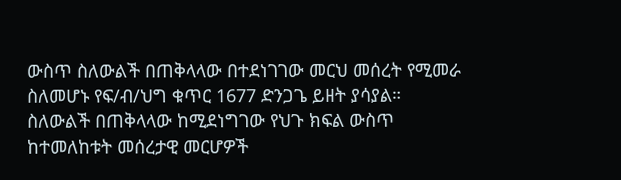ውስጥ ስለውልች በጠቅላላው በተደነገገው መርህ መሰረት የሚመራ ስለመሆኑ የፍ/ብ/ህግ ቁጥር 1677 ድንጋጌ ይዘት ያሳያል። ስለውልች በጠቅላላው ከሚደነግገው የህጉ ክፍል ውስጥ ከተመለከቱት መሰረታዊ መርሆዎች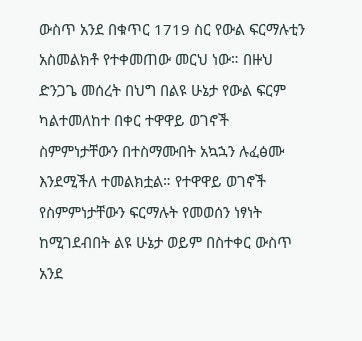ውስጥ አንደ በቁጥር 1719 ስር የውል ፍርማሉቲን አስመልክቶ የተቀመጠው መርህ ነው። በዙህ ድንጋጌ መሰረት በህግ በልዩ ሁኔታ የውል ፍርም ካልተመለከተ በቀር ተዋዋይ ወገኖች ስምምነታቸውን በተስማሙበት አኳኋን ሉፈፅሙ እንደሚችለ ተመልክቷል። የተዋዋይ ወገኖች የስምምነታቸውን ፍርማሉት የመወሰን ነፃነት ከሚገደብበት ልዩ ሁኔታ ወይም በስተቀር ውስጥ አንደ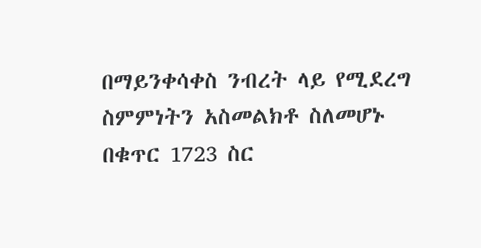በማይንቀሳቀስ ንብረት ላይ የሚደረግ ስምምነትን አስመልክቶ ስለመሆኑ በቁጥር 1723 ስር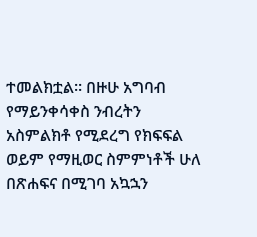ተመልክቷል። በዙሁ አግባብ የማይንቀሳቀስ ንብረትን አስምልክቶ የሚደረግ የክፍፍል ወይም የማዚወር ስምምነቶች ሁለ በጽሐፍና በሚገባ አኳኋን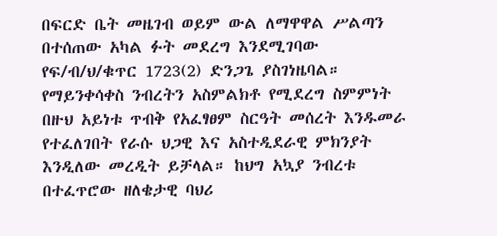በፍርድ ቤት መዜገብ ወይም ውል ለማዋዋል ሥልጣን በተሰጠው አካል ፉት መደረግ እንደሚገባው የፍ/ብ/ህ/ቁጥር 1723(2) ድንጋጌ ያስገነዜባል።
የማይንቀሳቀስ ንብረትን አስምልክቶ የሚደረግ ስምምነት በዙህ አይነቱ ጥብቅ የአፈፃፀም ስርዓት መሰረት እንዱመራ የተፈለገበት የራሱ ህጋዊ እና አስተዲደራዊ ምክንያት እንዲለው መረዲት ይቻላል። ከህግ አኳያ ንብረቱ በተፈጥሮው ዘለቄታዊ ባህሪ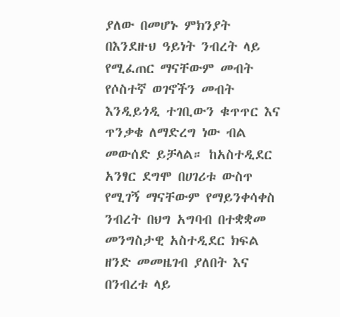ያለው በመሆኑ ምክንያት በእንደዙህ ዓይነት ንብረት ላይ የሚፈጠር ማናቸውም መብት የሶስተኛ ወገኖችን መብት እንዲይጎዲ ተገቢውን ቁጥጥር እና ጥንቃቄ ለማድረግ ነው ብል መውሰድ ይቻላል። ከአስተዲደር አንፃር ደግሞ በሀገሪቱ ውስጥ የሚገኝ ማናቸውም የማይንቀሳቀስ ንብረት በህግ አግባብ በተቋቋመ መንግስታዊ አስተዲደር ክፍል ዘንድ መመዜገብ ያለበት እና በንብረቱ ላይ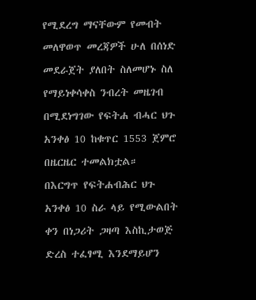የሚደረግ ማናቸውም የመብት መለዋወጥ መረጃዎች ሁለ በሰነድ መደራጀት ያለበት ስለመሆኑ ስለ የማይነቀሳቀስ ንብረት መዜገብ በሚደነግገው የፍትሐ ብሓር ህጉ አንቀፅ 10 ከቁጥር 1553 ጀምሮ በዜርዜር ተመልክቷል።
በእርግጥ የፍትሐብሕር ህጉ አንቀፅ 10 ስራ ላይ የሚውልበት ቀን በነጋሪት ጋዛጣ እስኪታወጅ ድረስ ተፈፃሚ እንደማይሆን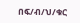በፍ/ብ/ህ/ቁር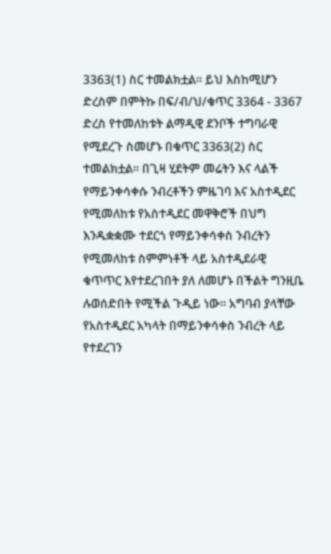3363(1) ስር ተመልክቷል። ይህ እስከሚሆን ድረስም በምትኩ በፍ/ብ/ህ/ቁጥር 3364 - 3367 ድረስ የተመለከቱት ልማዲዊ ደንቦች ተግባራዊ የሚደረጉ ስመሆኑ በቁጥር 3363(2) ስር ተመልክቷል። በጊዛ ሂደትም መሬትን እና ላልች የማይንቀሳቀሱ ንብረቶችን ምዜገባ እና አስተዲደር የሚመለከቱ የአስተዲደር መዋቅሮች በህግ እንዱቋቋሙ ተደርጎ የማይንቀሳቀስ ንብረትን የሚመለከቱ ስምምነቶች ላይ አስተዲደራዊ ቁጥጥር እየተደረገበት ያለ ለመሆኑ በችልት ግንዚቤ ሉወሰድበት የሚችል ጉዲይ ነው። አግባብ ያላቸው የአስተዲደር አካላት በማይንቀሳቀስ ንብረት ላይ የተደረገን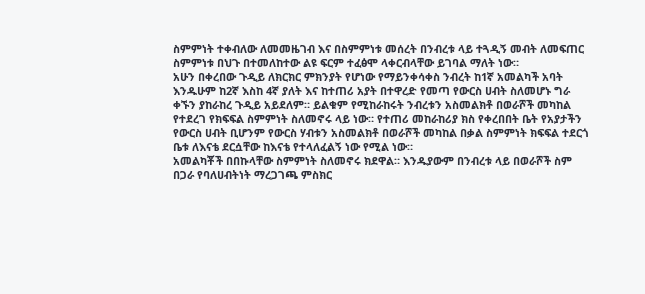ስምምነት ተቀብለው ለመመዜገብ እና በስምምነቱ መሰረት በንብረቱ ላይ ተጓዲኝ መብት ለመፍጠር ስምምነቱ በህጉ በተመለከተው ልዩ ፍርም ተፈፅሞ ላቀርብላቸው ይገባል ማለት ነው።
አሁን በቀረበው ጉዲይ ለክርክር ምክንያት የሆነው የማይንቀሳቀስ ንብረት ከ1ኛ አመልካች አባት እንዱሁም ከ2ኛ እስከ 4ኛ ያለት እና ከተጠሪ አያት በተዋረድ የመጣ የውርስ ሀብት ስለመሆኑ ግራ ቀኙን ያከራከረ ጉዲይ አይደለም። ይልቁም የሚከራከሩት ንብረቱን አስመልክቶ በወራሾች መካከል የተደረገ የክፍፍል ስምምነት ስለመኖሩ ላይ ነው። የተጠሪ መከራከሪያ ክስ የቀረበበት ቤት የአያታችን የውርስ ሀብት ቢሆንም የውርስ ሃብቱን አስመልክቶ በወራሾች መካከል በቃል ስምምነት ክፍፍል ተደርጎ ቤቱ ለእናቴ ደርሷቸው ከእናቴ የተላለፈልኝ ነው የሚል ነው።
አመልካቾች በበኩላቸው ስምምነት ስለመኖሩ ክደዋል። እንዱያውም በንብረቱ ላይ በወራሾች ስም በጋራ የባለሀብትነት ማረጋገጫ ምስክር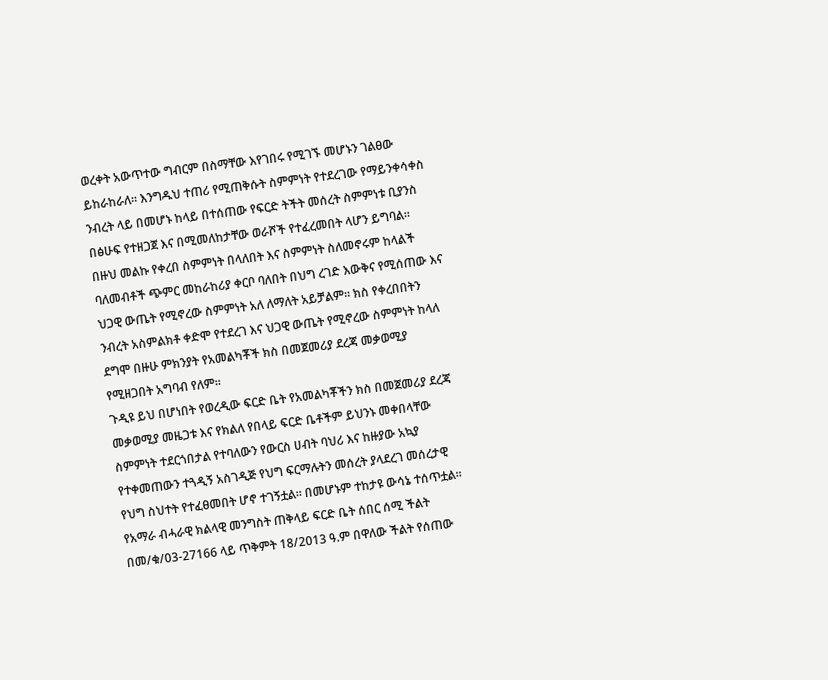ወረቀት አውጥተው ግብርም በስማቸው እየገበሩ የሚገኙ መሆኑን ገልፀው ይከራከራለ። እንግዱህ ተጠሪ የሚጠቅሱት ስምምነት የተደረገው የማይንቀሳቀስ ንብረት ላይ በመሆኑ ከላይ በተሰጠው የፍርድ ትችት መሰረት ስምምነቱ ቢያንስ በፅሁፍ የተዘጋጀ እና በሚመለከታቸው ወራሾች የተፈረመበት ላሆን ይግባል። በዙህ መልኩ የቀረበ ስምምነት በላለበት እና ስምምነት ስለመኖሩም ከላልች ባለመብቶች ጭምር መከራከሪያ ቀርቦ ባለበት በህግ ረገድ እውቅና የሚሰጠው እና ህጋዊ ውጤት የሚኖረው ስምምነት አለ ለማለት አይቻልም። ክስ የቀረበበትን ንብረት አስምልክቶ ቀድሞ የተደረገ እና ህጋዊ ውጤት የሚኖረው ስምምነት ከላለ ደግሞ በዙሁ ምክንያት የአመልካቾች ክስ በመጀመሪያ ደረጃ መቃወሚያ የሚዘጋበት አግባብ የለም።
ጉዲዩ ይህ በሆነበት የወረዲው ፍርድ ቤት የአመልካቾችን ክስ በመጀመሪያ ደረጃ መቃወሚያ መዜጋቱ እና የክልለ የበላይ ፍርድ ቤቶችም ይህንኑ መቀበላቸው ስምምነት ተደርጎበታል የተባለውን የውርስ ሀብት ባህሪ እና ከዙያው አኳያ የተቀመጠውን ተጓዲኝ አስገዲጅ የህግ ፍርማሉትን መሰረት ያላደረገ መሰረታዊ የህግ ስህተት የተፈፀመበት ሆኖ ተገኝቷል። በመሆኑም ተከታዩ ውሳኔ ተሰጥቷል።
የአማራ ብሓራዊ ክልላዊ መንግስት ጠቅላይ ፍርድ ቤት ሰበር ሰሚ ችልት በመ/ቁ/03-27166 ላይ ጥቅምት 18/2013 ዓ.ም በዋለው ችልት የሰጠው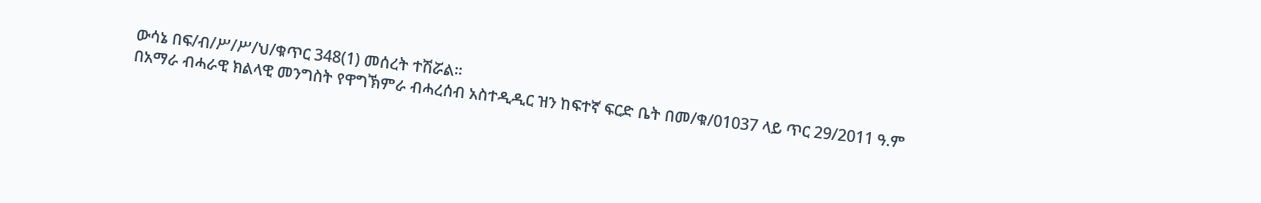ውሳኔ በፍ/ብ/ሥ/ሥ/ህ/ቁጥር 348(1) መሰረት ተሽሯል።
በአማራ ብሓራዊ ክልላዊ መንግስት የዋግኽምራ ብሓረሰብ አስተዲዲር ዝን ከፍተኛ ፍርድ ቤት በመ/ቁ/01037 ላይ ጥር 29/2011 ዓ.ም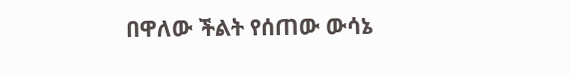በዋለው ችልት የሰጠው ውሳኔ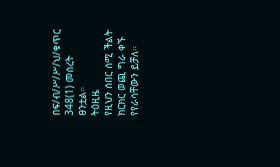በፍ/ብ/ሥ/ሥ/ህ/ቁጥር 348(1) መሰረት ፀንቷል።
ትዕዚዜ
የዚህን ሰበር ሰሚ ችልት ክርክር ወጪ ግራ ቀኙ የየራሳቸውን ይቻለ።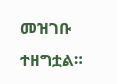መዝገቡ ተዘግቷል።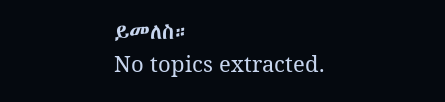ይመለስ።
No topics extracted.